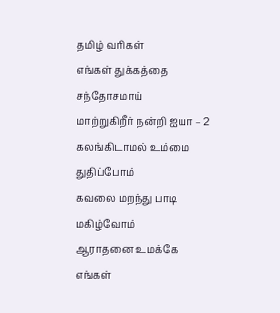தமிழ் வரிகள்
எங்கள் துக்கத்தை சந்தோசமாய்
மாற்றுகிறீர் நன்றி ஐயா – 2
கலங்கிடாமல் உம்மை துதிப்போம்
கவலை மறந்து பாடி மகிழ்வோம்
ஆராதனை உமக்கே
எங்கள்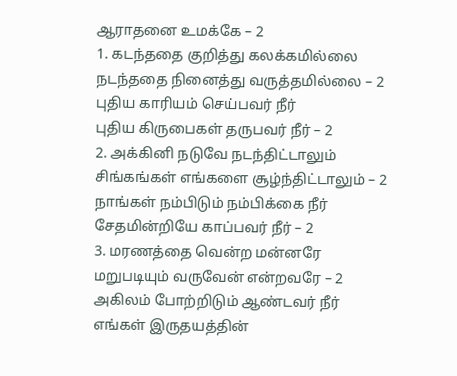ஆராதனை உமக்கே – 2
1. கடந்ததை குறித்து கலக்கமில்லை
நடந்ததை நினைத்து வருத்தமில்லை – 2
புதிய காரியம் செய்பவர் நீர்
புதிய கிருபைகள் தருபவர் நீர் – 2
2. அக்கினி நடுவே நடந்திட்டாலும்
சிங்கங்கள் எங்களை சூழ்ந்திட்டாலும் – 2
நாங்கள் நம்பிடும் நம்பிக்கை நீர்
சேதமின்றியே காப்பவர் நீர் – 2
3. மரணத்தை வென்ற மன்னரே
மறுபடியும் வருவேன் என்றவரே – 2
அகிலம் போற்றிடும் ஆண்டவர் நீர்
எங்கள் இருதயத்தின்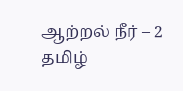ஆற்றல் நீர் – 2
தமிழ்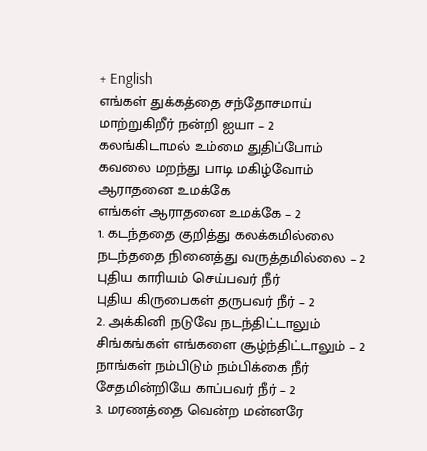+ English
எங்கள் துக்கத்தை சந்தோசமாய்
மாற்றுகிறீர் நன்றி ஐயா – 2
கலங்கிடாமல் உம்மை துதிப்போம்
கவலை மறந்து பாடி மகிழ்வோம்
ஆராதனை உமக்கே
எங்கள் ஆராதனை உமக்கே – 2
1. கடந்ததை குறித்து கலக்கமில்லை
நடந்ததை நினைத்து வருத்தமில்லை – 2
புதிய காரியம் செய்பவர் நீர்
புதிய கிருபைகள் தருபவர் நீர் – 2
2. அக்கினி நடுவே நடந்திட்டாலும்
சிங்கங்கள் எங்களை சூழ்ந்திட்டாலும் – 2
நாங்கள் நம்பிடும் நம்பிக்கை நீர்
சேதமின்றியே காப்பவர் நீர் – 2
3. மரணத்தை வென்ற மன்னரே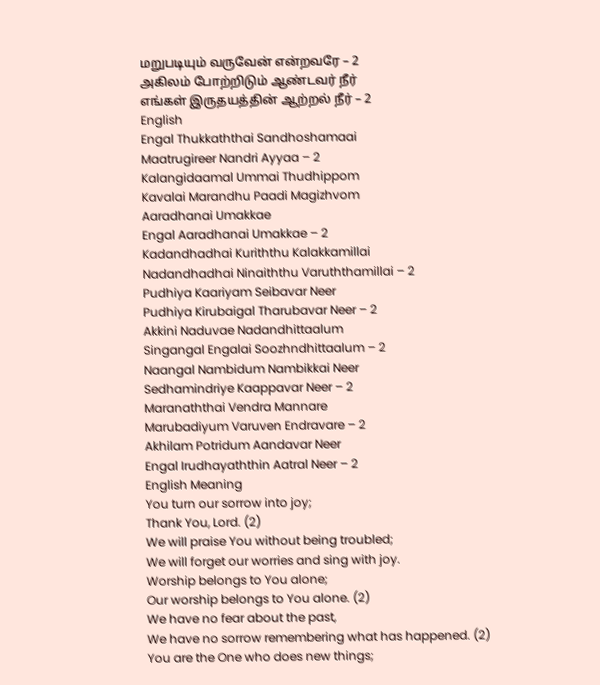மறுபடியும் வருவேன் என்றவரே – 2
அகிலம் போற்றிடும் ஆண்டவர் நீர்
எங்கள் இருதயத்தின் ஆற்றல் நீர் – 2
English
Engal Thukkaththai Sandhoshamaai
Maatrugireer Nandri Ayyaa – 2
Kalangidaamal Ummai Thudhippom
Kavalai Marandhu Paadi Magizhvom
Aaradhanai Umakkae
Engal Aaradhanai Umakkae – 2
Kadandhadhai Kuriththu Kalakkamillai
Nadandhadhai Ninaiththu Varuththamillai – 2
Pudhiya Kaariyam Seibavar Neer
Pudhiya Kirubaigal Tharubavar Neer – 2
Akkini Naduvae Nadandhittaalum
Singangal Engalai Soozhndhittaalum – 2
Naangal Nambidum Nambikkai Neer
Sedhamindriye Kaappavar Neer – 2
Maranaththai Vendra Mannare
Marubadiyum Varuven Endravare – 2
Akhilam Potridum Aandavar Neer
Engal Irudhayaththin Aatral Neer – 2
English Meaning
You turn our sorrow into joy;
Thank You, Lord. (2)
We will praise You without being troubled;
We will forget our worries and sing with joy.
Worship belongs to You alone;
Our worship belongs to You alone. (2)
We have no fear about the past,
We have no sorrow remembering what has happened. (2)
You are the One who does new things;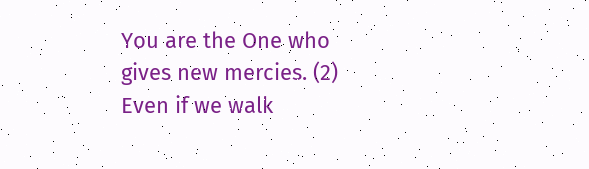You are the One who gives new mercies. (2)
Even if we walk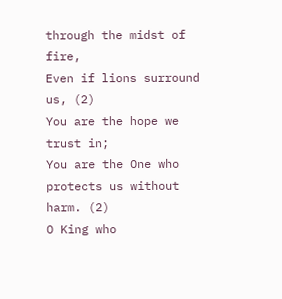through the midst of fire,
Even if lions surround us, (2)
You are the hope we trust in;
You are the One who protects us without harm. (2)
O King who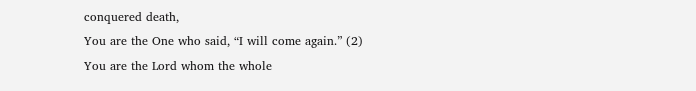conquered death,
You are the One who said, “I will come again.” (2)
You are the Lord whom the whole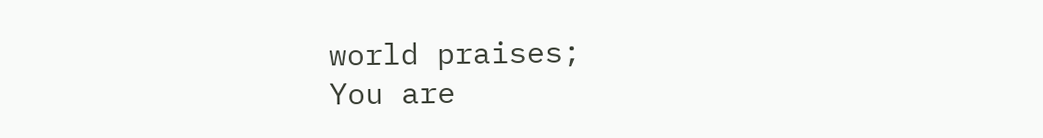world praises;
You are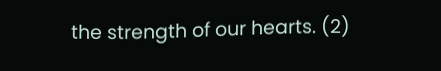the strength of our hearts. (2)